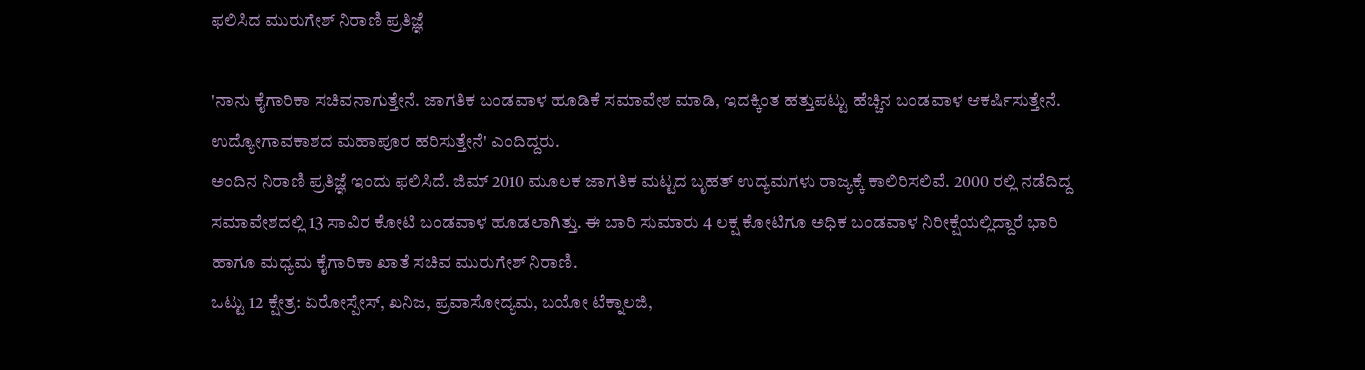ಫಲಿಸಿದ ಮುರುಗೇಶ್ ನಿರಾಣಿ ಪ್ರತಿಜ್ಞೆ

'ನಾನು ಕೈಗಾರಿಕಾ ಸಚಿವನಾಗುತ್ತೇನೆ. ಜಾಗತಿಕ ಬಂಡವಾಳ ಹೂಡಿಕೆ ಸಮಾವೇಶ ಮಾಡಿ, ಇದಕ್ಕಿಂತ ಹತ್ತುಪಟ್ಟು ಹೆಚ್ಚಿನ ಬಂಡವಾಳ ಆಕರ್ಷಿಸುತ್ತೇನೆ. ಉದ್ಯೋಗಾವಕಾಶದ ಮಹಾಪೂರ ಹರಿಸುತ್ತೇನೆ' ಎಂದಿದ್ದರು.
ಅಂದಿನ ನಿರಾಣಿ ಪ್ರತಿಜ್ಞೆ ಇಂದು ಫಲಿಸಿದೆ. ಜಿಮ್ 2010 ಮೂಲಕ ಜಾಗತಿಕ ಮಟ್ಟದ ಬೃಹತ್ ಉದ್ಯಮಗಳು ರಾಜ್ಯಕ್ಕೆ ಕಾಲಿರಿಸಲಿವೆ. 2000 ರಲ್ಲಿ ನಡೆದಿದ್ದ ಸಮಾವೇಶದಲ್ಲಿ 13 ಸಾವಿರ ಕೋಟಿ ಬಂಡವಾಳ ಹೂಡಲಾಗಿತ್ತು. ಈ ಬಾರಿ ಸುಮಾರು 4 ಲಕ್ಷ ಕೋಟಿಗೂ ಅಧಿಕ ಬಂಡವಾಳ ನಿರೀಕ್ಷೆಯಲ್ಲಿದ್ದಾರೆ ಭಾರಿ ಹಾಗೂ ಮಧ್ಯಮ ಕೈಗಾರಿಕಾ ಖಾತೆ ಸಚಿವ ಮುರುಗೇಶ್ ನಿರಾಣಿ.
ಒಟ್ಟು 12 ಕ್ಷೇತ್ರ: ಏರೋಸ್ಪೇಸ್, ಖನಿಜ, ಪ್ರವಾಸೋದ್ಯಮ, ಬಯೋ ಟೆಕ್ನಾಲಜಿ,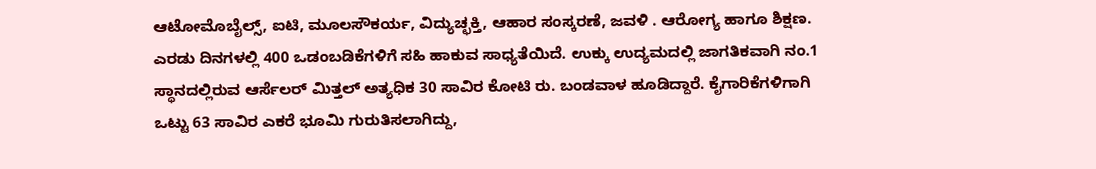ಆಟೋಮೊಬೈಲ್ಸ್, ಐಟಿ, ಮೂಲಸೌಕರ್ಯ, ವಿದ್ಯುಚ್ಛಕ್ತಿ, ಆಹಾರ ಸಂಸ್ಕರಣೆ, ಜವಳಿ . ಆರೋಗ್ಯ ಹಾಗೂ ಶಿಕ್ಷಣ.
ಎರಡು ದಿನಗಳಲ್ಲಿ 400 ಒಡಂಬಡಿಕೆಗಳಿಗೆ ಸಹಿ ಹಾಕುವ ಸಾಧ್ಯತೆಯಿದೆ. ಉಕ್ಕು ಉದ್ಯಮದಲ್ಲಿ ಜಾಗತಿಕವಾಗಿ ನಂ.1 ಸ್ಥಾನದಲ್ಲಿರುವ ಆರ್ಸೆಲರ್ ಮಿತ್ತಲ್ ಅತ್ಯಧಿಕ 30 ಸಾವಿರ ಕೋಟಿ ರು. ಬಂಡವಾಳ ಹೂಡಿದ್ದಾರೆ. ಕೈಗಾರಿಕೆಗಳಿಗಾಗಿ ಒಟ್ಟು 63 ಸಾವಿರ ಎಕರೆ ಭೂಮಿ ಗುರುತಿಸಲಾಗಿದ್ದು,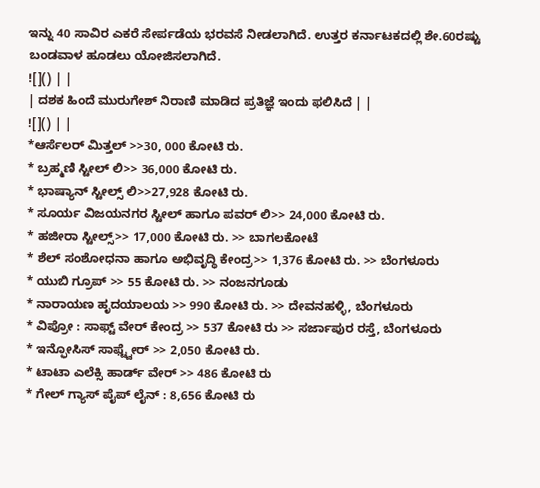ಇನ್ನು 40 ಸಾವಿರ ಎಕರೆ ಸೇರ್ಪಡೆಯ ಭರವಸೆ ನೀಡಲಾಗಿದೆ. ಉತ್ತರ ಕರ್ನಾಟಕದಲ್ಲಿ ಶೇ.60ರಷ್ಟು ಬಂಡವಾಳ ಹೂಡಲು ಯೋಜಿಸಲಾಗಿದೆ.
![]() | |
| ದಶಕ ಹಿಂದೆ ಮುರುಗೇಶ್ ನಿರಾಣಿ ಮಾಡಿದ ಪ್ರತಿಜ್ಞೆ ಇಂದು ಫಲಿಸಿದೆ | |
![]() | |
*ಆರ್ಸೆಲರ್ ಮಿತ್ತಲ್ >>30, 000 ಕೋಟಿ ರು.
* ಬ್ರಹ್ಮಣಿ ಸ್ಟೀಲ್ ಲಿ>> 36,000 ಕೋಟಿ ರು.
* ಭಾಷ್ಯಾನ್ ಸ್ಟೀಲ್ಸ್ ಲಿ>>27,928 ಕೋಟಿ ರು.
* ಸೂರ್ಯ ವಿಜಯನಗರ ಸ್ಟೀಲ್ ಹಾಗೂ ಪವರ್ ಲಿ>> 24,000 ಕೋಟಿ ರು.
* ಹಜೀರಾ ಸ್ಟೀಲ್ಸ್>> 17,000 ಕೋಟಿ ರು. >> ಬಾಗಲಕೋಟೆ
* ಶೆಲ್ ಸಂಶೋಧನಾ ಹಾಗೂ ಅಭಿವೃದ್ಧಿ ಕೇಂದ್ರ>> 1,376 ಕೋಟಿ ರು. >> ಬೆಂಗಳೂರು
* ಯುಬಿ ಗ್ರೂಪ್ >> 55 ಕೋಟಿ ರು. >> ನಂಜನಗೂಡು
* ನಾರಾಯಣ ಹೃದಯಾಲಯ >> 990 ಕೋಟಿ ರು. >> ದೇವನಹಳ್ಳಿ, ಬೆಂಗಳೂರು
* ವಿಪ್ರೋ : ಸಾಫ್ಟ್ ವೇರ್ ಕೇಂದ್ರ >> 537 ಕೋಟಿ ರು >> ಸರ್ಜಾಪುರ ರಸ್ತೆ, ಬೆಂಗಳೂರು
* ಇನ್ಫೋಸಿಸ್ ಸಾಫ್ಟ್ವೇರ್ >> 2,050 ಕೋಟಿ ರು.
* ಟಾಟಾ ಎಲೆಕ್ಸಿ ಹಾರ್ಡ್ ವೇರ್ >> 486 ಕೋಟಿ ರು
* ಗೇಲ್ ಗ್ಯಾಸ್ ಪೈಪ್ ಲೈನ್ : 8,656 ಕೋಟಿ ರು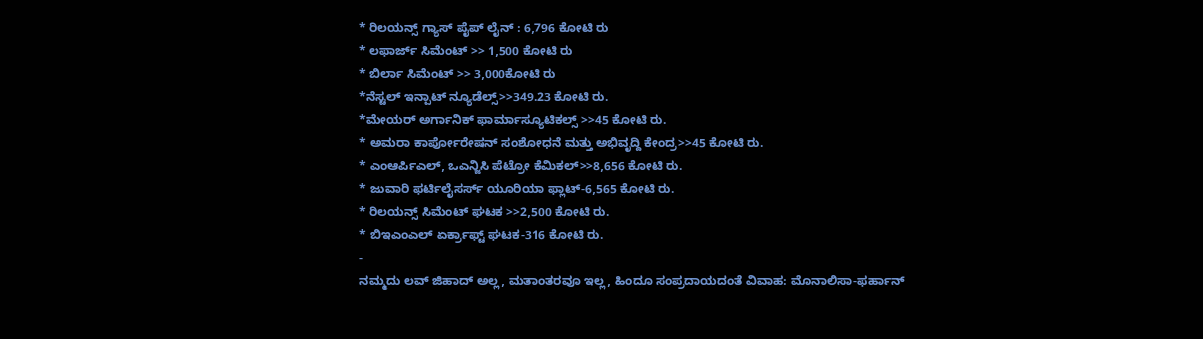* ರಿಲಯನ್ಸ್ ಗ್ಯಾಸ್ ಪೈಪ್ ಲೈನ್ : 6,796 ಕೋಟಿ ರು
* ಲಫಾರ್ಜ್ ಸಿಮೆಂಟ್ >> 1,500 ಕೋಟಿ ರು
* ಬಿರ್ಲಾ ಸಿಮೆಂಟ್ >> 3,000ಕೋಟಿ ರು
*ನೆಸ್ಟಲ್ ಇನ್ಪಾಟ್ ನ್ಯೂಡೆಲ್ಸ್>>349.23 ಕೋಟಿ ರು.
*ಮೇಯರ್ ಅರ್ಗಾನಿಕ್ ಫಾರ್ಮಾಸ್ಯೂಟಿಕಲ್ಸ್ >>45 ಕೋಟಿ ರು.
* ಅಮರಾ ಕಾರ್ಪೋರೇಷನ್ ಸಂಶೋಧನೆ ಮತ್ತು ಅಭಿವೃದ್ದಿ ಕೇಂದ್ರ>>45 ಕೋಟಿ ರು.
* ಎಂಆರ್ಪಿಎಲ್, ಒಎನ್ಜಿಸಿ ಪೆಟ್ರೋ ಕೆಮಿಕಲ್>>8,656 ಕೋಟಿ ರು.
* ಜುವಾರಿ ಫರ್ಟಿಲೈಸರ್ಸ್ ಯೂರಿಯಾ ಫ್ಲಾಟ್-6,565 ಕೋಟಿ ರು.
* ರಿಲಯನ್ಸ್ ಸಿಮೆಂಟ್ ಘಟಕ >>2,500 ಕೋಟಿ ರು.
* ಬಿಇಎಂಎಲ್ ಏರ್ಕ್ರಾಫ್ಟ್ ಘಟಕ-316 ಕೋಟಿ ರು.
-
ನಮ್ಮದು ಲವ್ ಜಿಹಾದ್ ಅಲ್ಲ, ಮತಾಂತರವೂ ಇಲ್ಲ, ಹಿಂದೂ ಸಂಪ್ರದಾಯದಂತೆ ವಿವಾಹ: ಮೊನಾಲಿಸಾ-ಫರ್ಹಾನ್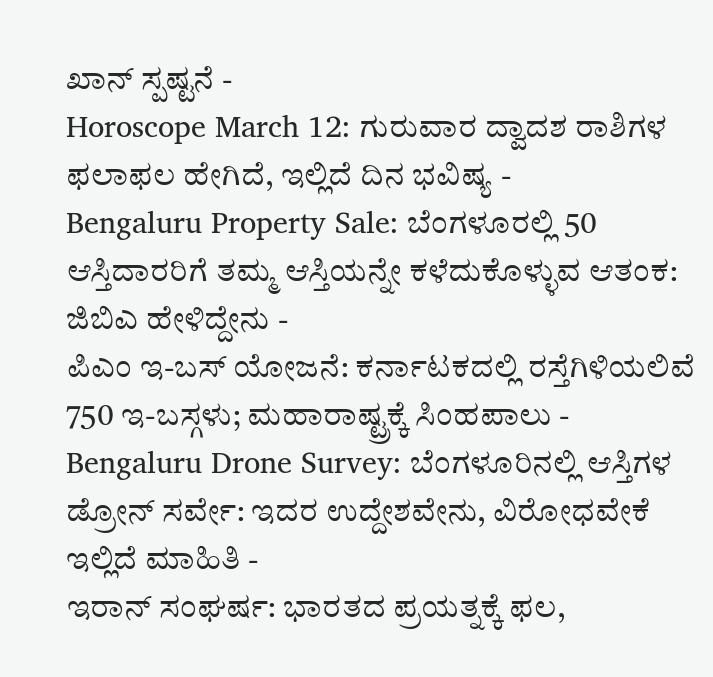ಖಾನ್ ಸ್ಪಷ್ಟನೆ -
Horoscope March 12: ಗುರುವಾರ ದ್ವಾದಶ ರಾಶಿಗಳ ಫಲಾಫಲ ಹೇಗಿದೆ, ಇಲ್ಲಿದೆ ದಿನ ಭವಿಷ್ಯ -
Bengaluru Property Sale: ಬೆಂಗಳೂರಲ್ಲಿ 50 ಆಸ್ತಿದಾರರಿಗೆ ತಮ್ಮ ಆಸ್ತಿಯನ್ನೇ ಕಳೆದುಕೊಳ್ಳುವ ಆತಂಕ: ಜಿಬಿಎ ಹೇಳಿದ್ದೇನು -
ಪಿಎಂ ಇ-ಬಸ್ ಯೋಜನೆ: ಕರ್ನಾಟಕದಲ್ಲಿ ರಸ್ತೆಗಿಳಿಯಲಿವೆ 750 ಇ-ಬಸ್ಗಳು; ಮಹಾರಾಷ್ಟ್ರಕ್ಕೆ ಸಿಂಹಪಾಲು -
Bengaluru Drone Survey: ಬೆಂಗಳೂರಿನಲ್ಲಿ ಆಸ್ತಿಗಳ ಡ್ರೋನ್ ಸರ್ವೇ: ಇದರ ಉದ್ದೇಶವೇನು, ವಿರೋಧವೇಕೆ ಇಲ್ಲಿದೆ ಮಾಹಿತಿ -
ಇರಾನ್ ಸಂಘರ್ಷ: ಭಾರತದ ಪ್ರಯತ್ನಕ್ಕೆ ಫಲ,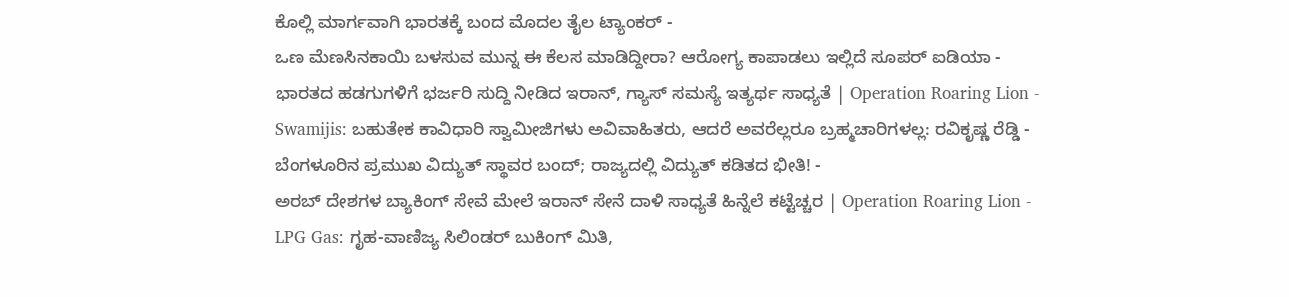ಕೊಲ್ಲಿ ಮಾರ್ಗವಾಗಿ ಭಾರತಕ್ಕೆ ಬಂದ ಮೊದಲ ತೈಲ ಟ್ಯಾಂಕರ್ -
ಒಣ ಮೆಣಸಿನಕಾಯಿ ಬಳಸುವ ಮುನ್ನ ಈ ಕೆಲಸ ಮಾಡಿದ್ದೀರಾ? ಆರೋಗ್ಯ ಕಾಪಾಡಲು ಇಲ್ಲಿದೆ ಸೂಪರ್ ಐಡಿಯಾ -
ಭಾರತದ ಹಡಗುಗಳಿಗೆ ಭರ್ಜರಿ ಸುದ್ದಿ ನೀಡಿದ ಇರಾನ್, ಗ್ಯಾಸ್ ಸಮಸ್ಯೆ ಇತ್ಯರ್ಥ ಸಾಧ್ಯತೆ | Operation Roaring Lion -
Swamijis: ಬಹುತೇಕ ಕಾವಿಧಾರಿ ಸ್ವಾಮೀಜಿಗಳು ಅವಿವಾಹಿತರು, ಆದರೆ ಅವರೆಲ್ಲರೂ ಬ್ರಹ್ಮಚಾರಿಗಳಲ್ಲ: ರವಿಕೃಷ್ಣ ರೆಡ್ಡಿ -
ಬೆಂಗಳೂರಿನ ಪ್ರಮುಖ ವಿದ್ಯುತ್ ಸ್ಥಾವರ ಬಂದ್; ರಾಜ್ಯದಲ್ಲಿ ವಿದ್ಯುತ್ ಕಡಿತದ ಭೀತಿ! -
ಅರಬ್ ದೇಶಗಳ ಬ್ಯಾಕಿಂಗ್ ಸೇವೆ ಮೇಲೆ ಇರಾನ್ ಸೇನೆ ದಾಳಿ ಸಾಧ್ಯತೆ ಹಿನ್ನೆಲೆ ಕಟ್ಟೆಚ್ಚರ | Operation Roaring Lion -
LPG Gas: ಗೃಹ-ವಾಣಿಜ್ಯ ಸಿಲಿಂಡರ್ ಬುಕಿಂಗ್ ಮಿತಿ,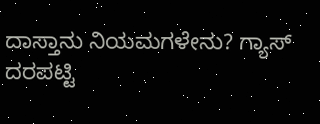ದಾಸ್ತಾನು ನಿಯಮಗಳೇನು? ಗ್ಯಾಸ್ ದರಪಟ್ಟಿ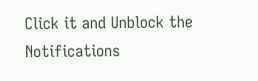Click it and Unblock the Notifications